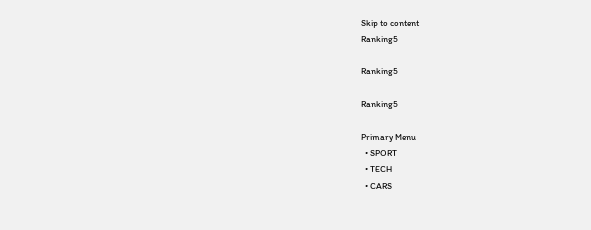Skip to content
Ranking5

Ranking5

Ranking5

Primary Menu
  • SPORT
  • TECH
  • CARS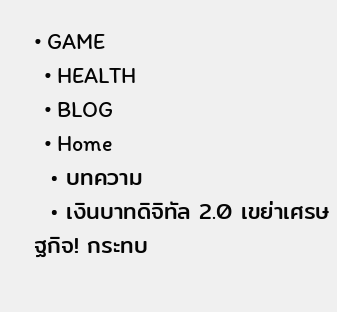• GAME
  • HEALTH
  • BLOG
  • Home
  • บทความ
  • เงินบาทดิจิทัล 2.0 เขย่าเศรษฐกิจ! กระทบ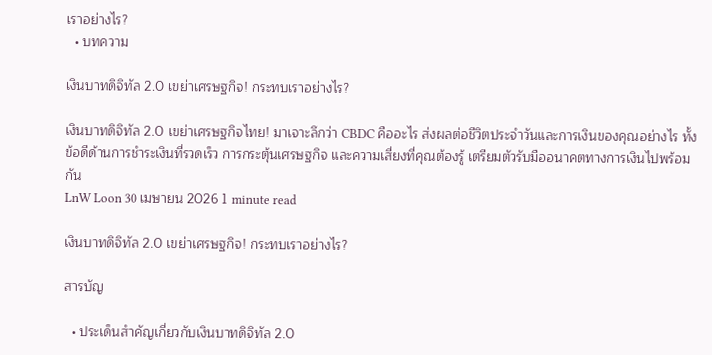เราอย่างไร?
  • บทความ

เงินบาทดิจิทัล 2.0 เขย่าเศรษฐกิจ! กระทบเราอย่างไร?

เงินบาทดิจิทัล 2.0 เขย่าเศรษฐกิจไทย! มาเจาะลึกว่า CBDC คืออะไร ส่งผลต่อชีวิตประจำวันและการเงินของคุณอย่างไร ทั้งข้อดีด้านการชำระเงินที่รวดเร็ว การกระตุ้นเศรษฐกิจ และความเสี่ยงที่คุณต้องรู้ เตรียมตัวรับมืออนาคตทางการเงินไปพร้อมกัน
LnW Loon 30 เมษายน 2026 1 minute read

เงินบาทดิจิทัล 2.0 เขย่าเศรษฐกิจ! กระทบเราอย่างไร?

สารบัญ

  • ประเด็นสำคัญเกี่ยวกับเงินบาทดิจิทัล 2.0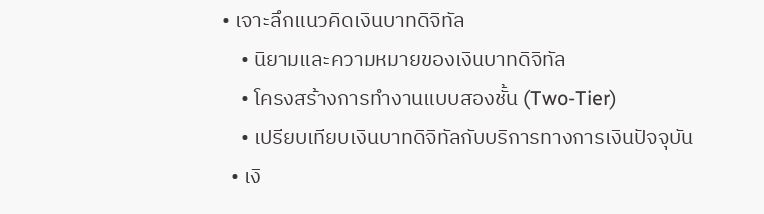• เจาะลึกแนวคิดเงินบาทดิจิทัล
    • นิยามและความหมายของเงินบาทดิจิทัล
    • โครงสร้างการทำงานแบบสองชั้น (Two-Tier)
    • เปรียบเทียบเงินบาทดิจิทัลกับบริการทางการเงินปัจจุบัน
  • เงิ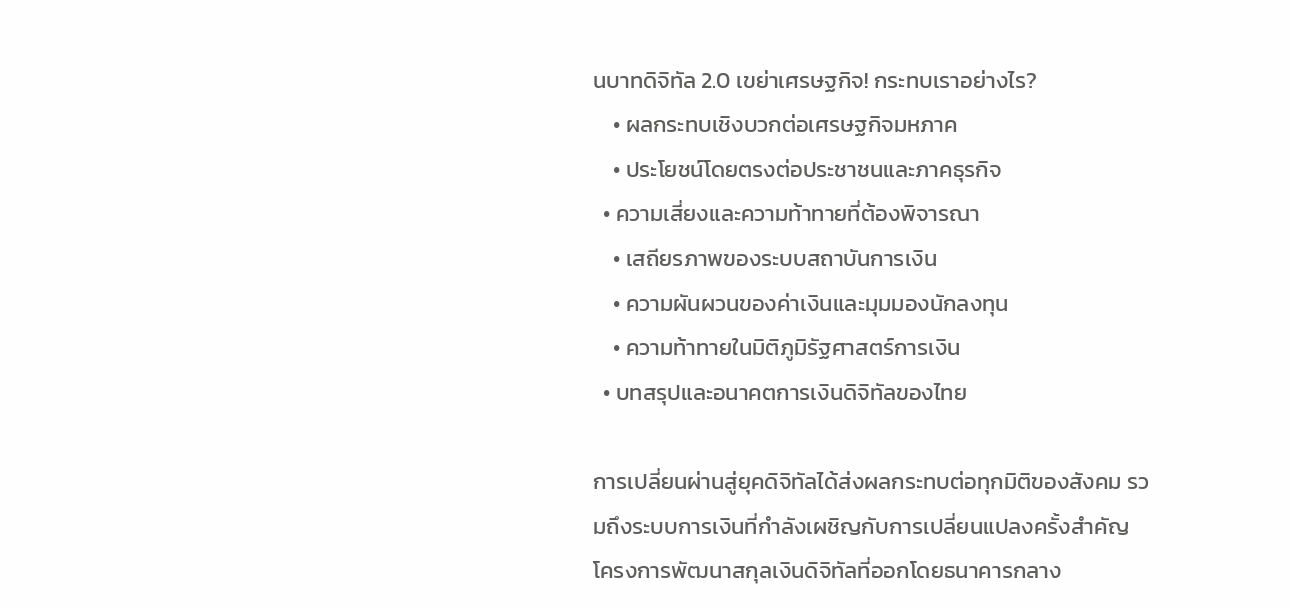นบาทดิจิทัล 2.0 เขย่าเศรษฐกิจ! กระทบเราอย่างไร?
    • ผลกระทบเชิงบวกต่อเศรษฐกิจมหภาค
    • ประโยชน์โดยตรงต่อประชาชนและภาคธุรกิจ
  • ความเสี่ยงและความท้าทายที่ต้องพิจารณา
    • เสถียรภาพของระบบสถาบันการเงิน
    • ความผันผวนของค่าเงินและมุมมองนักลงทุน
    • ความท้าทายในมิติภูมิรัฐศาสตร์การเงิน
  • บทสรุปและอนาคตการเงินดิจิทัลของไทย

การเปลี่ยนผ่านสู่ยุคดิจิทัลได้ส่งผลกระทบต่อทุกมิติของสังคม รวมถึงระบบการเงินที่กำลังเผชิญกับการเปลี่ยนแปลงครั้งสำคัญ โครงการพัฒนาสกุลเงินดิจิทัลที่ออกโดยธนาคารกลาง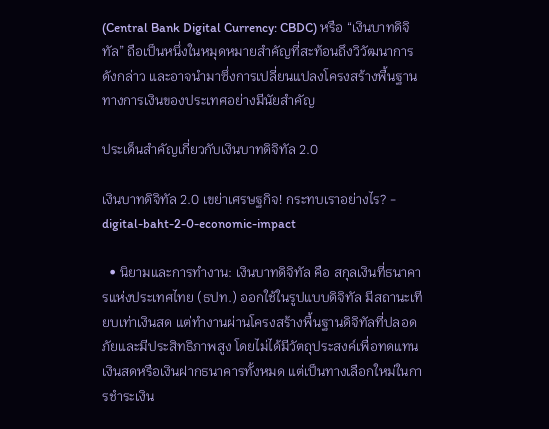(Central Bank Digital Currency: CBDC) หรือ “เงินบาทดิจิทัล” ถือเป็นหนึ่งในหมุดหมายสำคัญที่สะท้อนถึงวิวัฒนาการดังกล่าว และอาจนำมาซึ่งการเปลี่ยนแปลงโครงสร้างพื้นฐานทางการเงินของประเทศอย่างมีนัยสำคัญ

ประเด็นสำคัญเกี่ยวกับเงินบาทดิจิทัล 2.0

เงินบาทดิจิทัล 2.0 เขย่าเศรษฐกิจ! กระทบเราอย่างไร? - digital-baht-2-0-economic-impact

  • นิยามและการทำงาน: เงินบาทดิจิทัล คือ สกุลเงินที่ธนาคารแห่งประเทศไทย (ธปท.) ออกใช้ในรูปแบบดิจิทัล มีสถานะเทียบเท่าเงินสด แต่ทำงานผ่านโครงสร้างพื้นฐานดิจิทัลที่ปลอดภัยและมีประสิทธิภาพสูง โดยไม่ได้มีวัตถุประสงค์เพื่อทดแทนเงินสดหรือเงินฝากธนาคารทั้งหมด แต่เป็นทางเลือกใหม่ในการชำระเงิน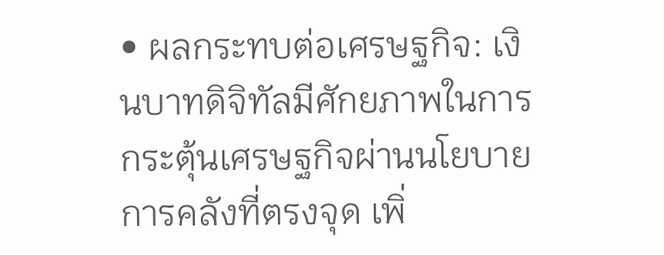• ผลกระทบต่อเศรษฐกิจ: เงินบาทดิจิทัลมีศักยภาพในการกระตุ้นเศรษฐกิจผ่านนโยบายการคลังที่ตรงจุด เพิ่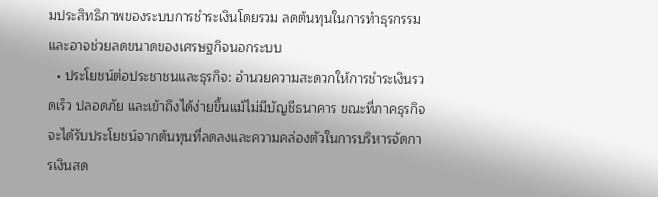มประสิทธิภาพของระบบการชำระเงินโดยรวม ลดต้นทุนในการทำธุรกรรม และอาจช่วยลดขนาดของเศรษฐกิจนอกระบบ
  • ประโยชน์ต่อประชาชนและธุรกิจ: อำนวยความสะดวกให้การชำระเงินรวดเร็ว ปลอดภัย และเข้าถึงได้ง่ายขึ้นแม้ไม่มีบัญชีธนาคาร ขณะที่ภาคธุรกิจจะได้รับประโยชน์จากต้นทุนที่ลดลงและความคล่องตัวในการบริหารจัดการเงินสด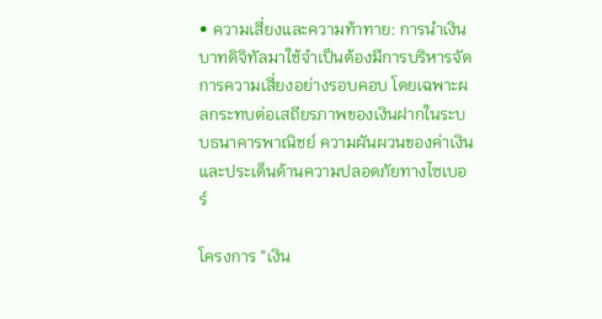• ความเสี่ยงและความท้าทาย: การนำเงินบาทดิจิทัลมาใช้จำเป็นต้องมีการบริหารจัดการความเสี่ยงอย่างรอบคอบ โดยเฉพาะผลกระทบต่อเสถียรภาพของเงินฝากในระบบธนาคารพาณิชย์ ความผันผวนของค่าเงิน และประเด็นด้านความปลอดภัยทางไซเบอร์

โครงการ “เงิน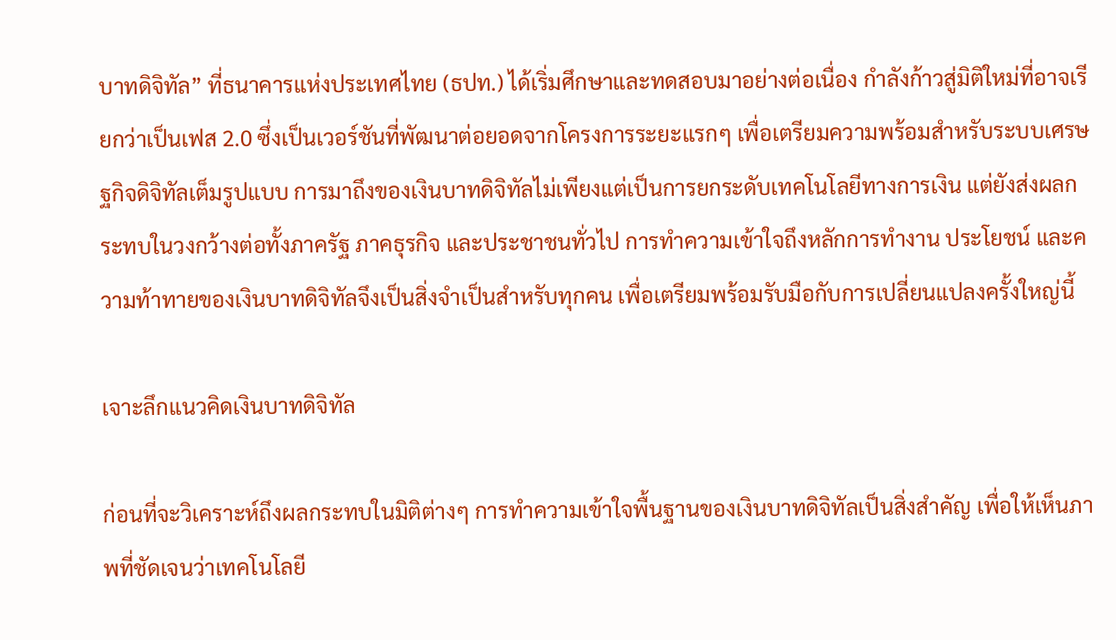บาทดิจิทัล” ที่ธนาคารแห่งประเทศไทย (ธปท.) ได้เริ่มศึกษาและทดสอบมาอย่างต่อเนื่อง กำลังก้าวสู่มิติใหม่ที่อาจเรียกว่าเป็นเฟส 2.0 ซึ่งเป็นเวอร์ชันที่พัฒนาต่อยอดจากโครงการระยะแรกๆ เพื่อเตรียมความพร้อมสำหรับระบบเศรษฐกิจดิจิทัลเต็มรูปแบบ การมาถึงของเงินบาทดิจิทัลไม่เพียงแต่เป็นการยกระดับเทคโนโลยีทางการเงิน แต่ยังส่งผลกระทบในวงกว้างต่อทั้งภาครัฐ ภาคธุรกิจ และประชาชนทั่วไป การทำความเข้าใจถึงหลักการทำงาน ประโยชน์ และความท้าทายของเงินบาทดิจิทัลจึงเป็นสิ่งจำเป็นสำหรับทุกคน เพื่อเตรียมพร้อมรับมือกับการเปลี่ยนแปลงครั้งใหญ่นี้

เจาะลึกแนวคิดเงินบาทดิจิทัล

ก่อนที่จะวิเคราะห์ถึงผลกระทบในมิติต่างๆ การทำความเข้าใจพื้นฐานของเงินบาทดิจิทัลเป็นสิ่งสำคัญ เพื่อให้เห็นภาพที่ชัดเจนว่าเทคโนโลยี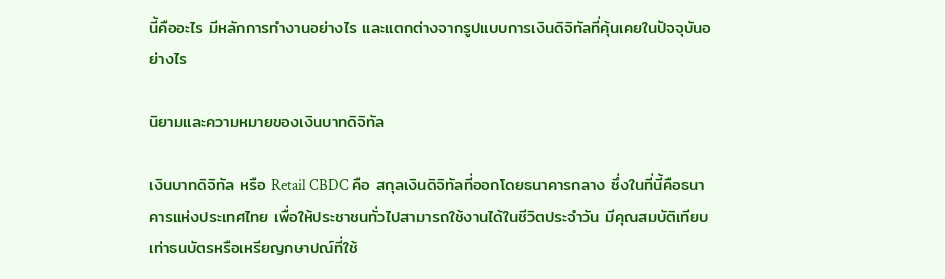นี้คืออะไร มีหลักการทำงานอย่างไร และแตกต่างจากรูปแบบการเงินดิจิทัลที่คุ้นเคยในปัจจุบันอย่างไร

นิยามและความหมายของเงินบาทดิจิทัล

เงินบาทดิจิทัล หรือ Retail CBDC คือ สกุลเงินดิจิทัลที่ออกโดยธนาคารกลาง ซึ่งในที่นี้คือธนาคารแห่งประเทศไทย เพื่อให้ประชาชนทั่วไปสามารถใช้งานได้ในชีวิตประจำวัน มีคุณสมบัติเทียบเท่าธนบัตรหรือเหรียญกษาปณ์ที่ใช้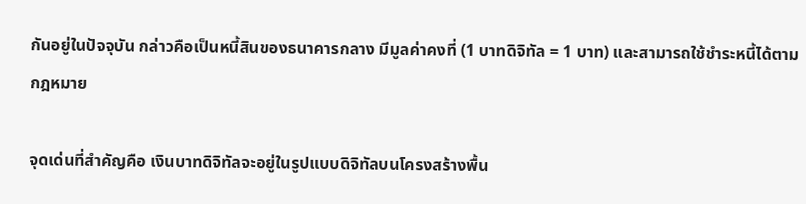กันอยู่ในปัจจุบัน กล่าวคือเป็นหนี้สินของธนาคารกลาง มีมูลค่าคงที่ (1 บาทดิจิทัล = 1 บาท) และสามารถใช้ชำระหนี้ได้ตามกฎหมาย

จุดเด่นที่สำคัญคือ เงินบาทดิจิทัลจะอยู่ในรูปแบบดิจิทัลบนโครงสร้างพื้น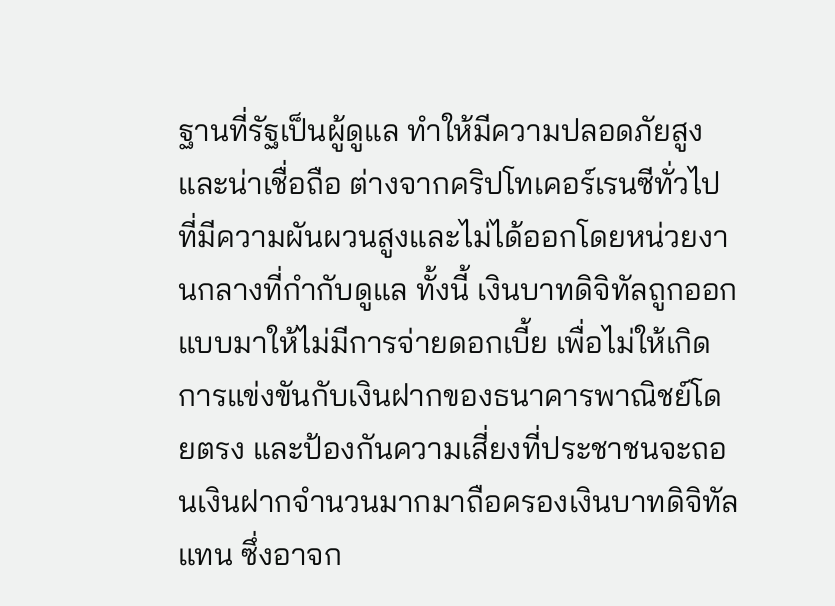ฐานที่รัฐเป็นผู้ดูแล ทำให้มีความปลอดภัยสูงและน่าเชื่อถือ ต่างจากคริปโทเคอร์เรนซีทั่วไปที่มีความผันผวนสูงและไม่ได้ออกโดยหน่วยงานกลางที่กำกับดูแล ทั้งนี้ เงินบาทดิจิทัลถูกออกแบบมาให้ไม่มีการจ่ายดอกเบี้ย เพื่อไม่ให้เกิดการแข่งขันกับเงินฝากของธนาคารพาณิชย์โดยตรง และป้องกันความเสี่ยงที่ประชาชนจะถอนเงินฝากจำนวนมากมาถือครองเงินบาทดิจิทัลแทน ซึ่งอาจก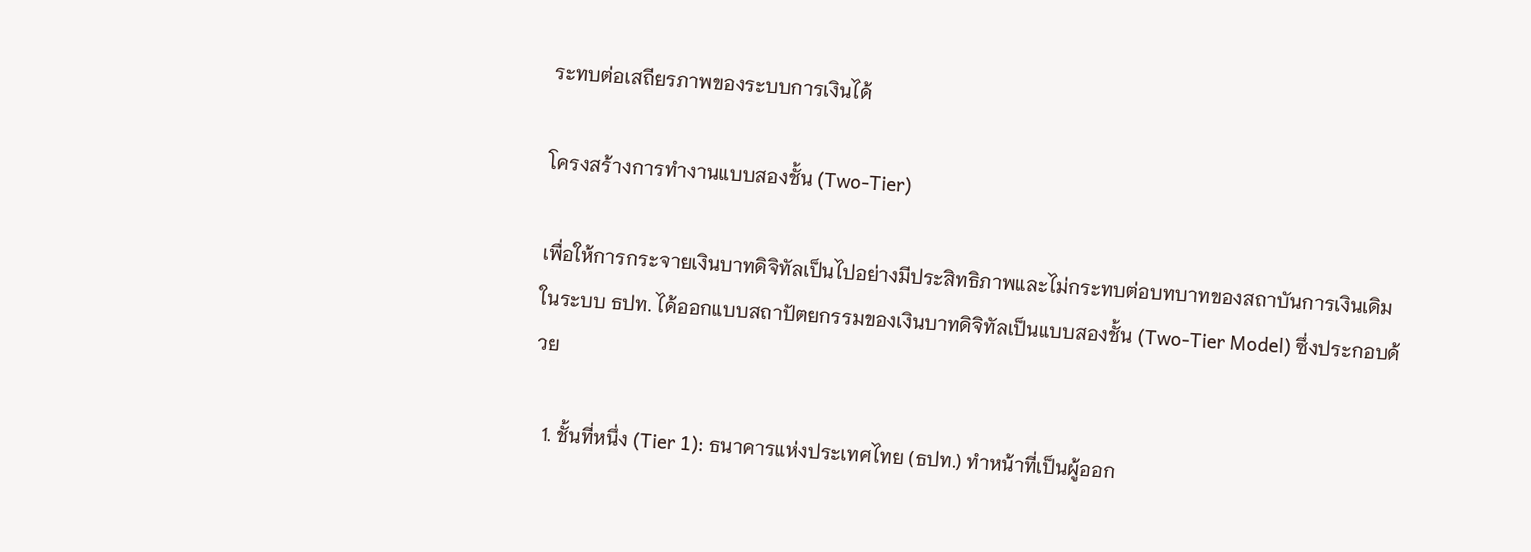ระทบต่อเสถียรภาพของระบบการเงินได้

โครงสร้างการทำงานแบบสองชั้น (Two-Tier)

เพื่อให้การกระจายเงินบาทดิจิทัลเป็นไปอย่างมีประสิทธิภาพและไม่กระทบต่อบทบาทของสถาบันการเงินเดิมในระบบ ธปท. ได้ออกแบบสถาปัตยกรรมของเงินบาทดิจิทัลเป็นแบบสองชั้น (Two-Tier Model) ซึ่งประกอบด้วย

  1. ชั้นที่หนึ่ง (Tier 1): ธนาคารแห่งประเทศไทย (ธปท.) ทำหน้าที่เป็นผู้ออก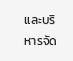และบริหารจัด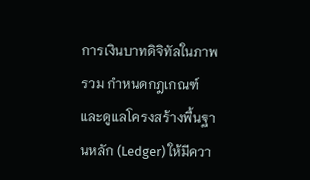การเงินบาทดิจิทัลในภาพรวม กำหนดกฎเกณฑ์ และดูแลโครงสร้างพื้นฐานหลัก (Ledger) ให้มีควา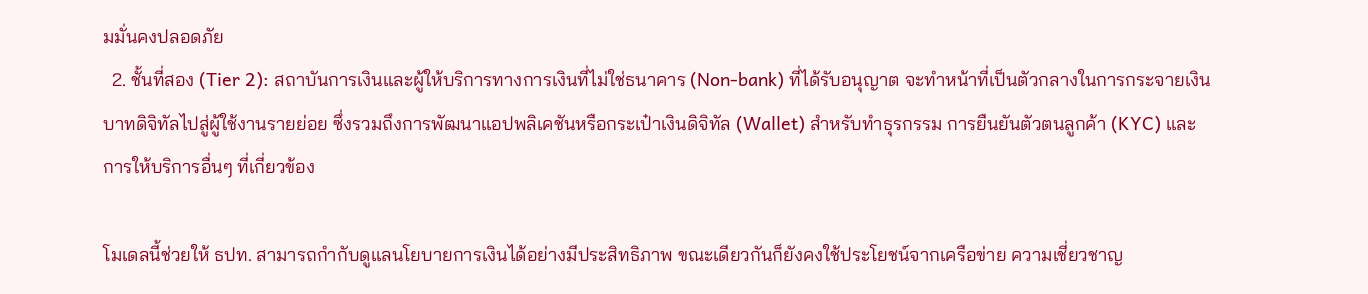มมั่นคงปลอดภัย
  2. ชั้นที่สอง (Tier 2): สถาบันการเงินและผู้ให้บริการทางการเงินที่ไม่ใช่ธนาคาร (Non-bank) ที่ได้รับอนุญาต จะทำหน้าที่เป็นตัวกลางในการกระจายเงินบาทดิจิทัลไปสู่ผู้ใช้งานรายย่อย ซึ่งรวมถึงการพัฒนาแอปพลิเคชันหรือกระเป๋าเงินดิจิทัล (Wallet) สำหรับทำธุรกรรม การยืนยันตัวตนลูกค้า (KYC) และการให้บริการอื่นๆ ที่เกี่ยวข้อง

โมเดลนี้ช่วยให้ ธปท. สามารถกำกับดูแลนโยบายการเงินได้อย่างมีประสิทธิภาพ ขณะเดียวกันก็ยังคงใช้ประโยชน์จากเครือข่าย ความเชี่ยวชาญ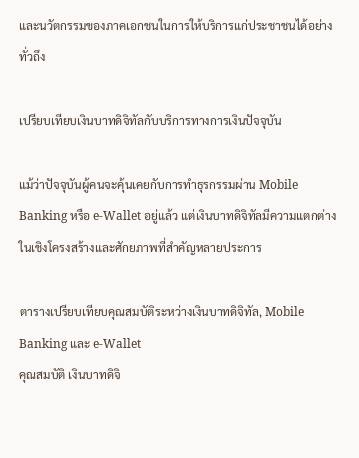และนวัตกรรมของภาคเอกชนในการให้บริการแก่ประชาชนได้อย่างทั่วถึง

เปรียบเทียบเงินบาทดิจิทัลกับบริการทางการเงินปัจจุบัน

แม้ว่าปัจจุบันผู้คนจะคุ้นเคยกับการทำธุรกรรมผ่าน Mobile Banking หรือ e-Wallet อยู่แล้ว แต่เงินบาทดิจิทัลมีความแตกต่างในเชิงโครงสร้างและศักยภาพที่สำคัญหลายประการ

ตารางเปรียบเทียบคุณสมบัติระหว่างเงินบาทดิจิทัล, Mobile Banking และ e-Wallet
คุณสมบัติ เงินบาทดิจิ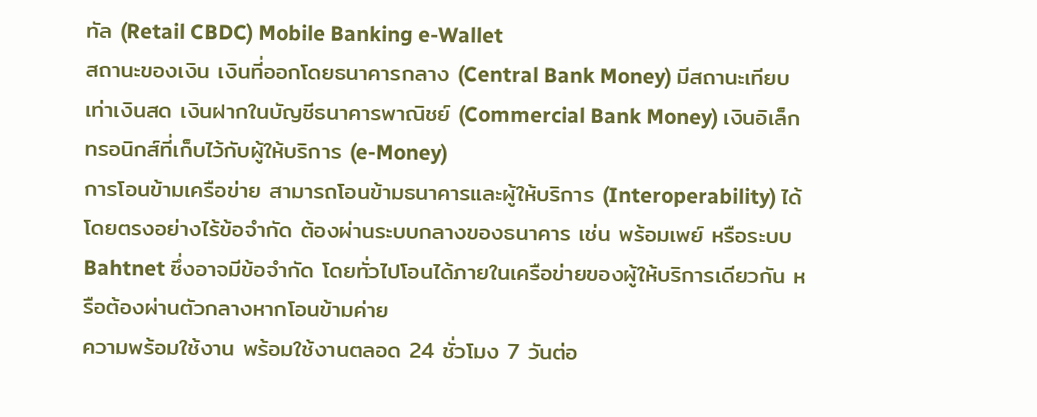ทัล (Retail CBDC) Mobile Banking e-Wallet
สถานะของเงิน เงินที่ออกโดยธนาคารกลาง (Central Bank Money) มีสถานะเทียบเท่าเงินสด เงินฝากในบัญชีธนาคารพาณิชย์ (Commercial Bank Money) เงินอิเล็กทรอนิกส์ที่เก็บไว้กับผู้ให้บริการ (e-Money)
การโอนข้ามเครือข่าย สามารถโอนข้ามธนาคารและผู้ให้บริการ (Interoperability) ได้โดยตรงอย่างไร้ข้อจำกัด ต้องผ่านระบบกลางของธนาคาร เช่น พร้อมเพย์ หรือระบบ Bahtnet ซึ่งอาจมีข้อจำกัด โดยทั่วไปโอนได้ภายในเครือข่ายของผู้ให้บริการเดียวกัน หรือต้องผ่านตัวกลางหากโอนข้ามค่าย
ความพร้อมใช้งาน พร้อมใช้งานตลอด 24 ชั่วโมง 7 วันต่อ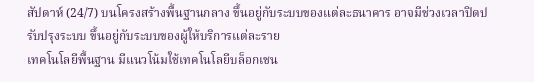สัปดาห์ (24/7) บนโครงสร้างพื้นฐานกลาง ขึ้นอยู่กับระบบของแต่ละธนาคาร อาจมีช่วงเวลาปิดปรับปรุงระบบ ขึ้นอยู่กับระบบของผู้ให้บริการแต่ละราย
เทคโนโลยีพื้นฐาน มีแนวโน้มใช้เทคโนโลยีบล็อกเชน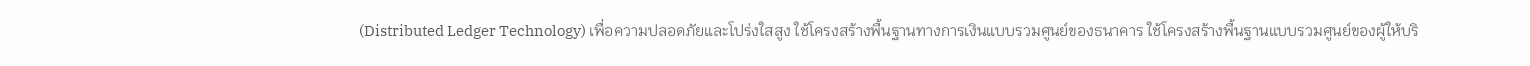(Distributed Ledger Technology) เพื่อความปลอดภัยและโปร่งใสสูง ใช้โครงสร้างพื้นฐานทางการเงินแบบรวมศูนย์ของธนาคาร ใช้โครงสร้างพื้นฐานแบบรวมศูนย์ของผู้ให้บริ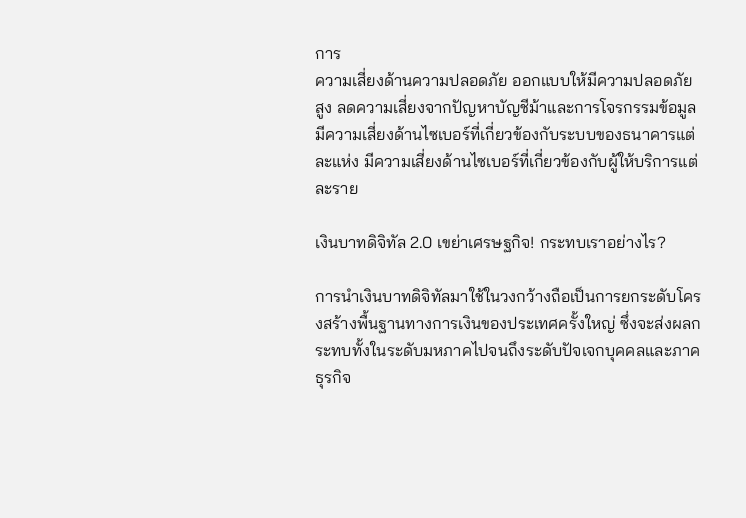การ
ความเสี่ยงด้านความปลอดภัย ออกแบบให้มีความปลอดภัยสูง ลดความเสี่ยงจากปัญหาบัญชีม้าและการโจรกรรมข้อมูล มีความเสี่ยงด้านไซเบอร์ที่เกี่ยวข้องกับระบบของธนาคารแต่ละแห่ง มีความเสี่ยงด้านไซเบอร์ที่เกี่ยวข้องกับผู้ให้บริการแต่ละราย

เงินบาทดิจิทัล 2.0 เขย่าเศรษฐกิจ! กระทบเราอย่างไร?

การนำเงินบาทดิจิทัลมาใช้ในวงกว้างถือเป็นการยกระดับโครงสร้างพื้นฐานทางการเงินของประเทศครั้งใหญ่ ซึ่งจะส่งผลกระทบทั้งในระดับมหภาคไปจนถึงระดับปัจเจกบุคคลและภาคธุรกิจ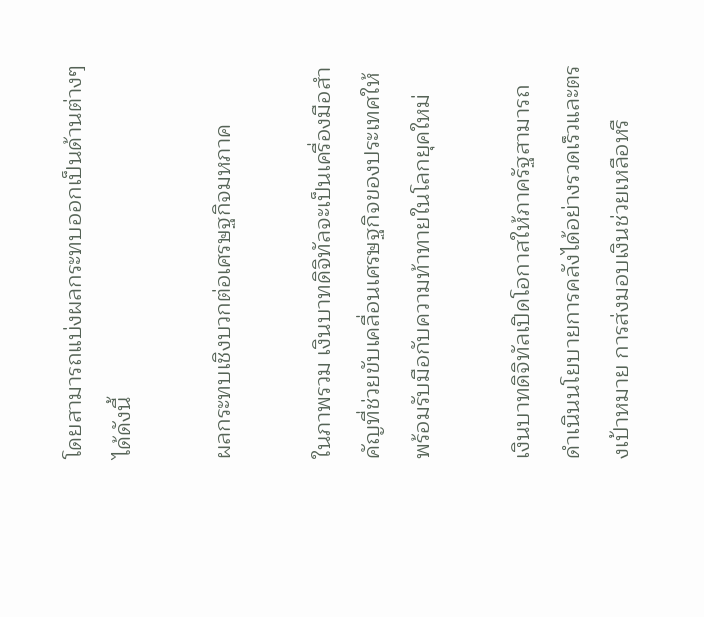โดยสามารถแบ่งผลกระทบออกเป็นด้านต่างๆ ได้ดังนี้

ผลกระทบเชิงบวกต่อเศรษฐกิจมหภาค

ในภาพรวม เงินบาทดิจิทัลจะเป็นเครื่องมือสำคัญที่ช่วยขับเคลื่อนเศรษฐกิจของประเทศให้พร้อมรับมือกับความท้าทายในโลกยุคใหม่

เงินบาทดิจิทัลเปิดโอกาสให้ภาครัฐสามารถดำเนินนโยบายการคลังได้อย่างรวดเร็วและตรงเป้าหมาย การส่งมอบเงินช่วยเหลือหรื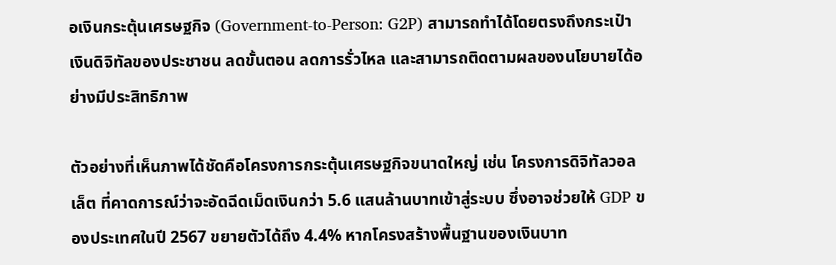อเงินกระตุ้นเศรษฐกิจ (Government-to-Person: G2P) สามารถทำได้โดยตรงถึงกระเป๋าเงินดิจิทัลของประชาชน ลดขั้นตอน ลดการรั่วไหล และสามารถติดตามผลของนโยบายได้อย่างมีประสิทธิภาพ

ตัวอย่างที่เห็นภาพได้ชัดคือโครงการกระตุ้นเศรษฐกิจขนาดใหญ่ เช่น โครงการดิจิทัลวอลเล็ต ที่คาดการณ์ว่าจะอัดฉีดเม็ดเงินกว่า 5.6 แสนล้านบาทเข้าสู่ระบบ ซึ่งอาจช่วยให้ GDP ของประเทศในปี 2567 ขยายตัวได้ถึง 4.4% หากโครงสร้างพื้นฐานของเงินบาท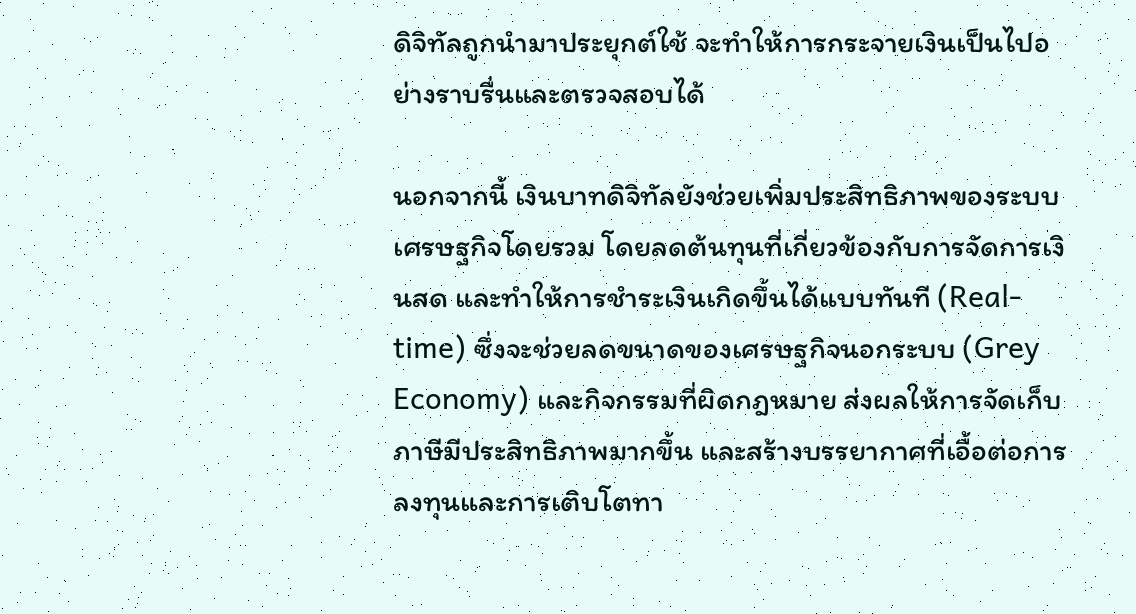ดิจิทัลถูกนำมาประยุกต์ใช้ จะทำให้การกระจายเงินเป็นไปอย่างราบรื่นและตรวจสอบได้

นอกจากนี้ เงินบาทดิจิทัลยังช่วยเพิ่มประสิทธิภาพของระบบเศรษฐกิจโดยรวม โดยลดต้นทุนที่เกี่ยวข้องกับการจัดการเงินสด และทำให้การชำระเงินเกิดขึ้นได้แบบทันที (Real-time) ซึ่งจะช่วยลดขนาดของเศรษฐกิจนอกระบบ (Grey Economy) และกิจกรรมที่ผิดกฎหมาย ส่งผลให้การจัดเก็บภาษีมีประสิทธิภาพมากขึ้น และสร้างบรรยากาศที่เอื้อต่อการลงทุนและการเติบโตทา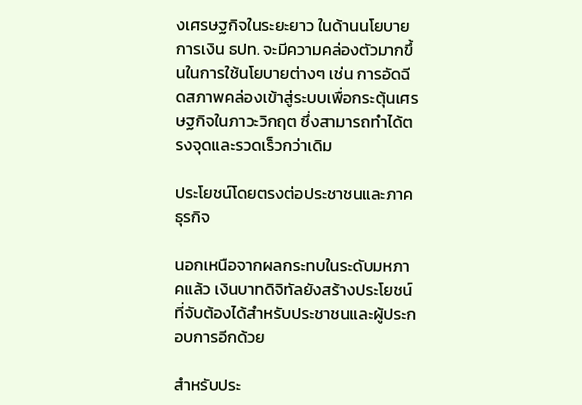งเศรษฐกิจในระยะยาว ในด้านนโยบายการเงิน ธปท. จะมีความคล่องตัวมากขึ้นในการใช้นโยบายต่างๆ เช่น การอัดฉีดสภาพคล่องเข้าสู่ระบบเพื่อกระตุ้นเศรษฐกิจในภาวะวิกฤต ซึ่งสามารถทำได้ตรงจุดและรวดเร็วกว่าเดิม

ประโยชน์โดยตรงต่อประชาชนและภาคธุรกิจ

นอกเหนือจากผลกระทบในระดับมหภาคแล้ว เงินบาทดิจิทัลยังสร้างประโยชน์ที่จับต้องได้สำหรับประชาชนและผู้ประกอบการอีกด้วย

สำหรับประ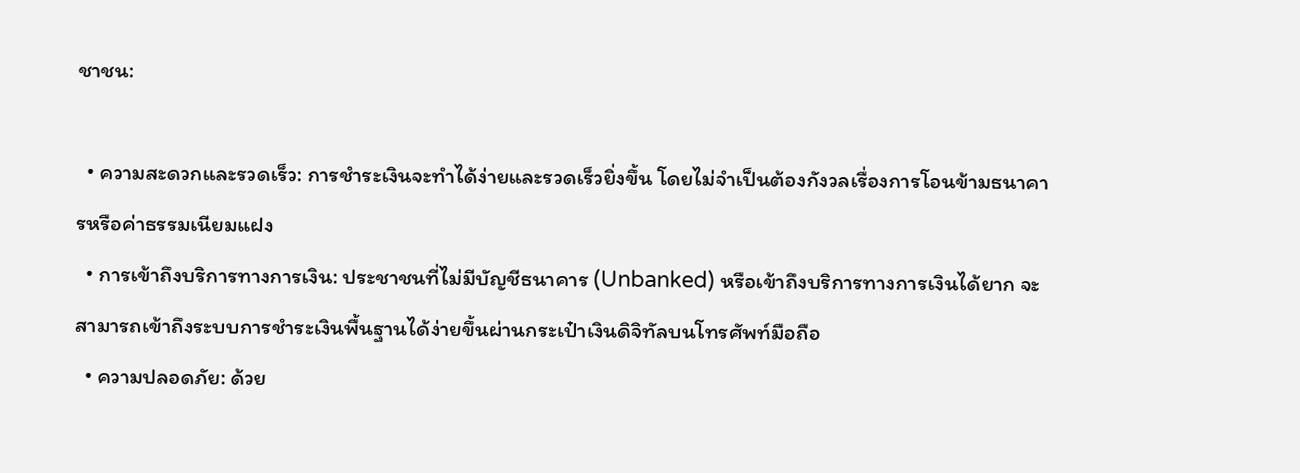ชาชน:

  • ความสะดวกและรวดเร็ว: การชำระเงินจะทำได้ง่ายและรวดเร็วยิ่งขึ้น โดยไม่จำเป็นต้องกังวลเรื่องการโอนข้ามธนาคารหรือค่าธรรมเนียมแฝง
  • การเข้าถึงบริการทางการเงิน: ประชาชนที่ไม่มีบัญชีธนาคาร (Unbanked) หรือเข้าถึงบริการทางการเงินได้ยาก จะสามารถเข้าถึงระบบการชำระเงินพื้นฐานได้ง่ายขึ้นผ่านกระเป๋าเงินดิจิทัลบนโทรศัพท์มือถือ
  • ความปลอดภัย: ด้วย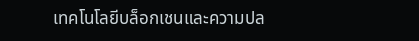เทคโนโลยีบล็อกเชนและความปล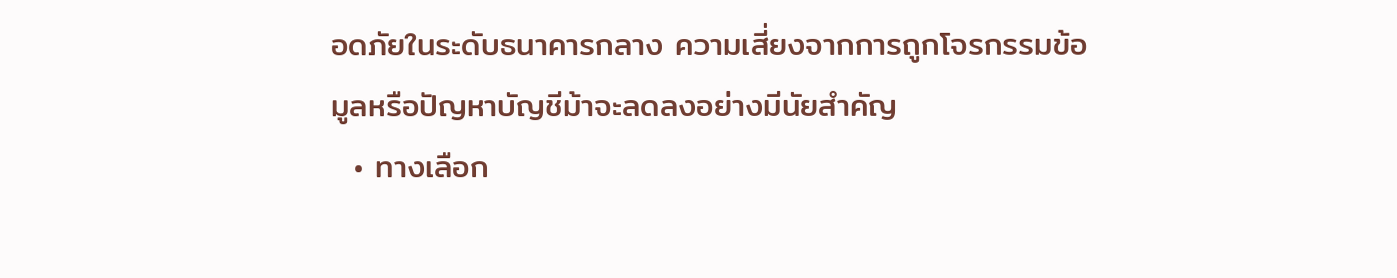อดภัยในระดับธนาคารกลาง ความเสี่ยงจากการถูกโจรกรรมข้อมูลหรือปัญหาบัญชีม้าจะลดลงอย่างมีนัยสำคัญ
  • ทางเลือก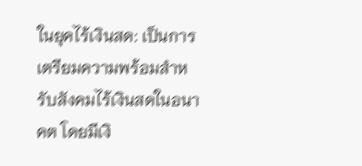ในยุคไร้เงินสด: เป็นการเตรียมความพร้อมสำหรับสังคมไร้เงินสดในอนาคต โดยมีเงิ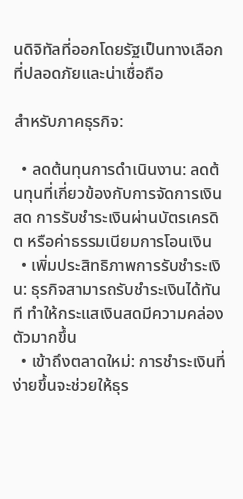นดิจิทัลที่ออกโดยรัฐเป็นทางเลือกที่ปลอดภัยและน่าเชื่อถือ

สำหรับภาคธุรกิจ:

  • ลดต้นทุนการดำเนินงาน: ลดต้นทุนที่เกี่ยวข้องกับการจัดการเงินสด การรับชำระเงินผ่านบัตรเครดิต หรือค่าธรรมเนียมการโอนเงิน
  • เพิ่มประสิทธิภาพการรับชำระเงิน: ธุรกิจสามารถรับชำระเงินได้ทันที ทำให้กระแสเงินสดมีความคล่องตัวมากขึ้น
  • เข้าถึงตลาดใหม่: การชำระเงินที่ง่ายขึ้นจะช่วยให้ธุร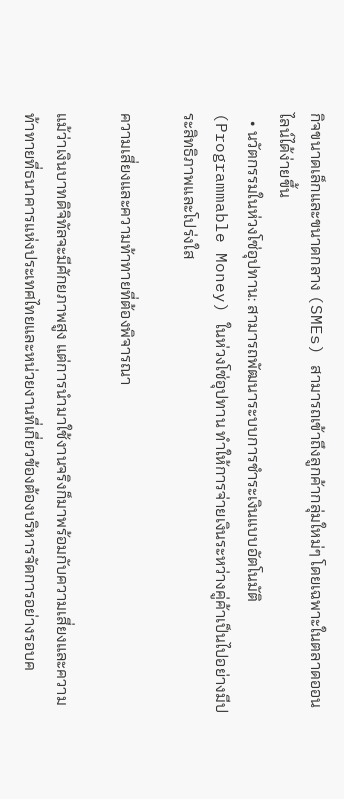กิจขนาดเล็กและขนาดกลาง (SMEs) สามารถเข้าถึงลูกค้ากลุ่มใหม่ๆ โดยเฉพาะในตลาดออนไลน์ได้ง่ายขึ้น
  • นวัตกรรมในห่วงโซ่อุปทาน: สามารถพัฒนาระบบการชำระเงินแบบอัตโนมัติ (Programmable Money) ในห่วงโซ่อุปทาน ทำให้การจ่ายเงินระหว่างคู่ค้าเป็นไปอย่างมีประสิทธิภาพและโปร่งใส

ความเสี่ยงและความท้าทายที่ต้องพิจารณา

แม้ว่าเงินบาทดิจิทัลจะมีศักยภาพสูง แต่การนำมาใช้งานจริงก็มาพร้อมกับความเสี่ยงและความท้าทายที่ธนาคารแห่งประเทศไทยและหน่วยงานที่เกี่ยวข้องต้องบริหารจัดการอย่างรอบค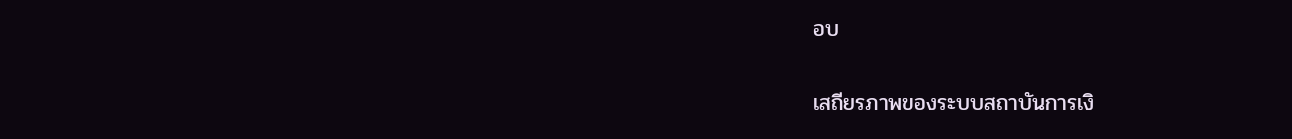อบ

เสถียรภาพของระบบสถาบันการเงิ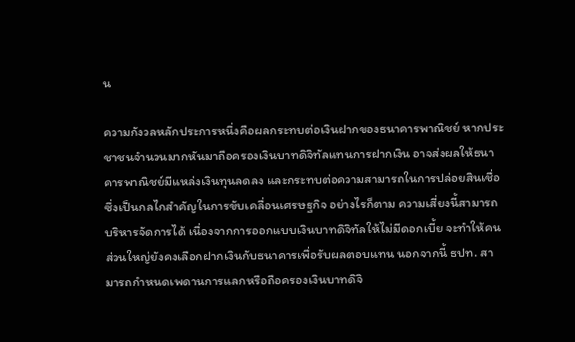น

ความกังวลหลักประการหนึ่งคือผลกระทบต่อเงินฝากของธนาคารพาณิชย์ หากประชาชนจำนวนมากหันมาถือครองเงินบาทดิจิทัลแทนการฝากเงิน อาจส่งผลให้ธนาคารพาณิชย์มีแหล่งเงินทุนลดลง และกระทบต่อความสามารถในการปล่อยสินเชื่อ ซึ่งเป็นกลไกสำคัญในการขับเคลื่อนเศรษฐกิจ อย่างไรก็ตาม ความเสี่ยงนี้สามารถบริหารจัดการได้ เนื่องจากการออกแบบเงินบาทดิจิทัลให้ไม่มีดอกเบี้ย จะทำให้คนส่วนใหญ่ยังคงเลือกฝากเงินกับธนาคารเพื่อรับผลตอบแทน นอกจากนี้ ธปท. สามารถกำหนดเพดานการแลกหรือถือครองเงินบาทดิจิ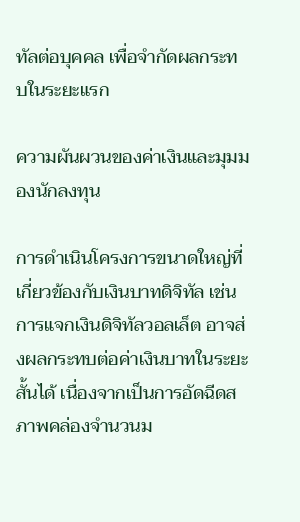ทัลต่อบุคคล เพื่อจำกัดผลกระทบในระยะแรก

ความผันผวนของค่าเงินและมุมมองนักลงทุน

การดำเนินโครงการขนาดใหญ่ที่เกี่ยวข้องกับเงินบาทดิจิทัล เช่น การแจกเงินดิจิทัลวอลเล็ต อาจส่งผลกระทบต่อค่าเงินบาทในระยะสั้นได้ เนื่องจากเป็นการอัดฉีดสภาพคล่องจำนวนม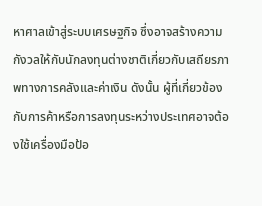หาศาลเข้าสู่ระบบเศรษฐกิจ ซึ่งอาจสร้างความกังวลให้กับนักลงทุนต่างชาติเกี่ยวกับเสถียรภาพทางการคลังและค่าเงิน ดังนั้น ผู้ที่เกี่ยวข้องกับการค้าหรือการลงทุนระหว่างประเทศอาจต้องใช้เครื่องมือป้อ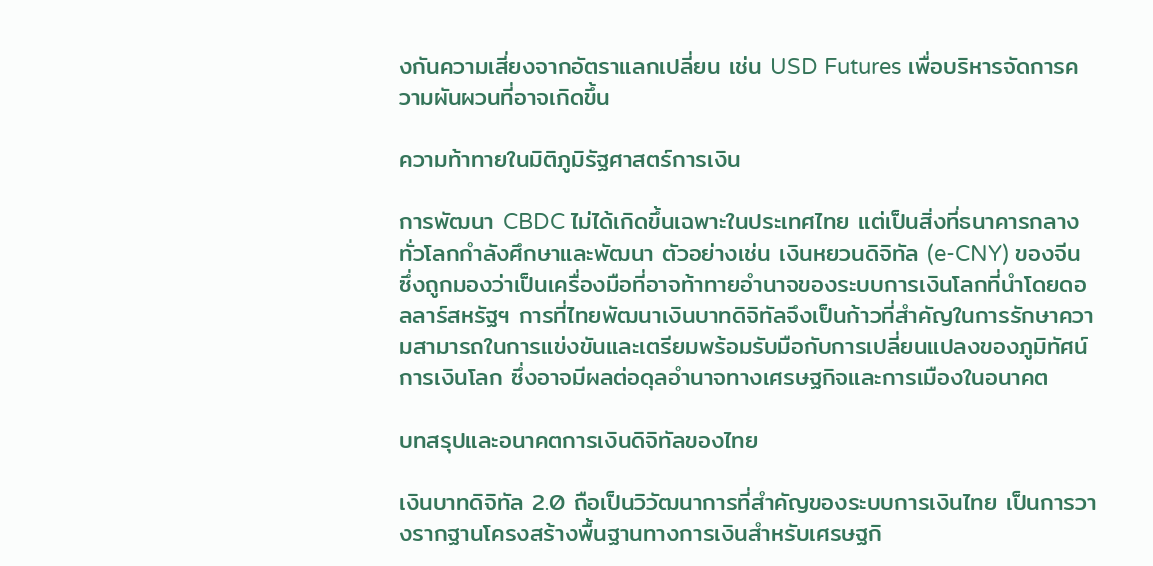งกันความเสี่ยงจากอัตราแลกเปลี่ยน เช่น USD Futures เพื่อบริหารจัดการความผันผวนที่อาจเกิดขึ้น

ความท้าทายในมิติภูมิรัฐศาสตร์การเงิน

การพัฒนา CBDC ไม่ได้เกิดขึ้นเฉพาะในประเทศไทย แต่เป็นสิ่งที่ธนาคารกลางทั่วโลกกำลังศึกษาและพัฒนา ตัวอย่างเช่น เงินหยวนดิจิทัล (e-CNY) ของจีน ซึ่งถูกมองว่าเป็นเครื่องมือที่อาจท้าทายอำนาจของระบบการเงินโลกที่นำโดยดอลลาร์สหรัฐฯ การที่ไทยพัฒนาเงินบาทดิจิทัลจึงเป็นก้าวที่สำคัญในการรักษาความสามารถในการแข่งขันและเตรียมพร้อมรับมือกับการเปลี่ยนแปลงของภูมิทัศน์การเงินโลก ซึ่งอาจมีผลต่อดุลอำนาจทางเศรษฐกิจและการเมืองในอนาคต

บทสรุปและอนาคตการเงินดิจิทัลของไทย

เงินบาทดิจิทัล 2.0 ถือเป็นวิวัฒนาการที่สำคัญของระบบการเงินไทย เป็นการวางรากฐานโครงสร้างพื้นฐานทางการเงินสำหรับเศรษฐกิ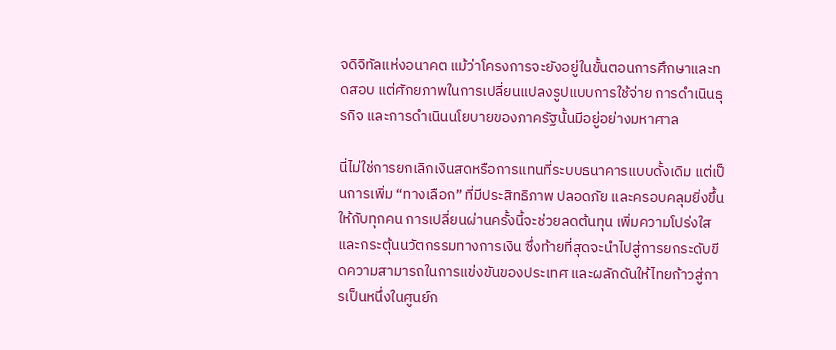จดิจิทัลแห่งอนาคต แม้ว่าโครงการจะยังอยู่ในขั้นตอนการศึกษาและทดสอบ แต่ศักยภาพในการเปลี่ยนแปลงรูปแบบการใช้จ่าย การดำเนินธุรกิจ และการดำเนินนโยบายของภาครัฐนั้นมีอยู่อย่างมหาศาล

นี่ไม่ใช่การยกเลิกเงินสดหรือการแทนที่ระบบธนาคารแบบดั้งเดิม แต่เป็นการเพิ่ม “ทางเลือก” ที่มีประสิทธิภาพ ปลอดภัย และครอบคลุมยิ่งขึ้นให้กับทุกคน การเปลี่ยนผ่านครั้งนี้จะช่วยลดต้นทุน เพิ่มความโปร่งใส และกระตุ้นนวัตกรรมทางการเงิน ซึ่งท้ายที่สุดจะนำไปสู่การยกระดับขีดความสามารถในการแข่งขันของประเทศ และผลักดันให้ไทยก้าวสู่การเป็นหนึ่งในศูนย์ก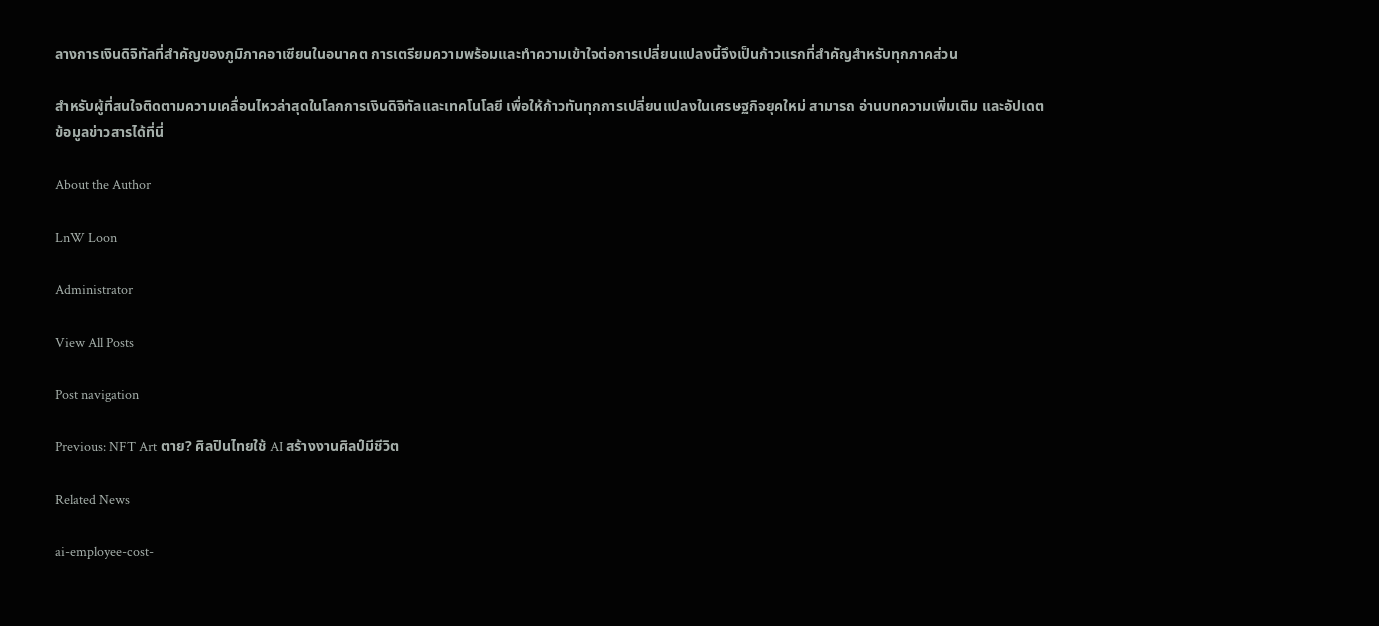ลางการเงินดิจิทัลที่สำคัญของภูมิภาคอาเซียนในอนาคต การเตรียมความพร้อมและทำความเข้าใจต่อการเปลี่ยนแปลงนี้จึงเป็นก้าวแรกที่สำคัญสำหรับทุกภาคส่วน

สำหรับผู้ที่สนใจติดตามความเคลื่อนไหวล่าสุดในโลกการเงินดิจิทัลและเทคโนโลยี เพื่อให้ก้าวทันทุกการเปลี่ยนแปลงในเศรษฐกิจยุคใหม่ สามารถ อ่านบทความเพิ่มเติม และอัปเดตข้อมูลข่าวสารได้ที่นี่

About the Author

LnW Loon

Administrator

View All Posts

Post navigation

Previous: NFT Art ตาย? ศิลปินไทยใช้ AI สร้างงานศิลป์มีชีวิต

Related News

ai-employee-cost-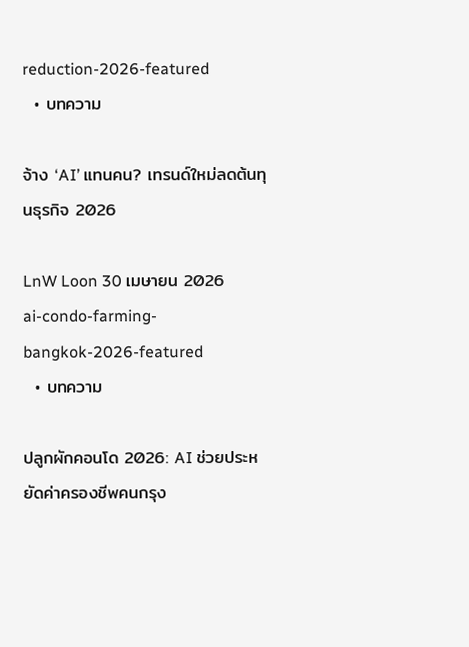reduction-2026-featured
  • บทความ

จ้าง ‘AI’ แทนคน? เทรนด์ใหม่ลดต้นทุนธุรกิจ 2026

LnW Loon 30 เมษายน 2026
ai-condo-farming-bangkok-2026-featured
  • บทความ

ปลูกผักคอนโด 2026: AI ช่วยประหยัดค่าครองชีพคนกรุง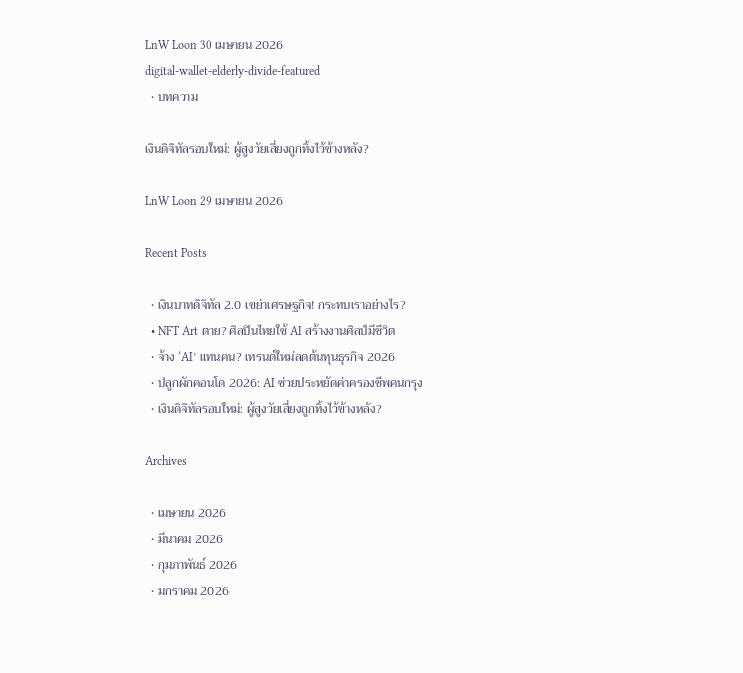LnW Loon 30 เมษายน 2026
digital-wallet-elderly-divide-featured
  • บทความ

เงินดิจิทัลรอบใหม่: ผู้สูงวัยเสี่ยงถูกทิ้งไว้ข้างหลัง?

LnW Loon 29 เมษายน 2026

Recent Posts

  • เงินบาทดิจิทัล 2.0 เขย่าเศรษฐกิจ! กระทบเราอย่างไร?
  • NFT Art ตาย? ศิลปินไทยใช้ AI สร้างงานศิลป์มีชีวิต
  • จ้าง ‘AI’ แทนคน? เทรนด์ใหม่ลดต้นทุนธุรกิจ 2026
  • ปลูกผักคอนโด 2026: AI ช่วยประหยัดค่าครองชีพคนกรุง
  • เงินดิจิทัลรอบใหม่: ผู้สูงวัยเสี่ยงถูกทิ้งไว้ข้างหลัง?

Archives

  • เมษายน 2026
  • มีนาคม 2026
  • กุมภาพันธ์ 2026
  • มกราคม 2026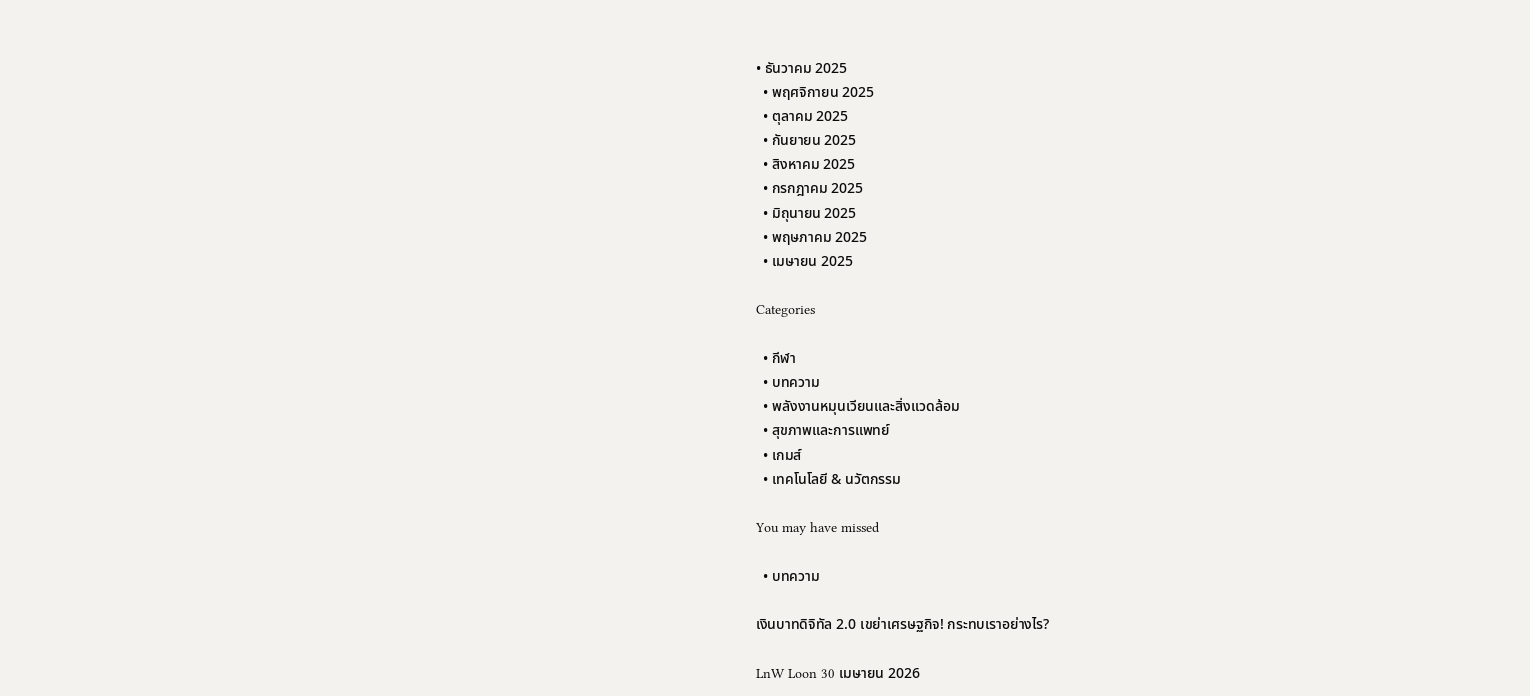• ธันวาคม 2025
  • พฤศจิกายน 2025
  • ตุลาคม 2025
  • กันยายน 2025
  • สิงหาคม 2025
  • กรกฎาคม 2025
  • มิถุนายน 2025
  • พฤษภาคม 2025
  • เมษายน 2025

Categories

  • กีฬา
  • บทความ
  • พลังงานหมุนเวียนและสิ่งแวดล้อม
  • สุขภาพและการแพทย์
  • เกมส์
  • เทคโนโลยี & นวัตกรรม

You may have missed

  • บทความ

เงินบาทดิจิทัล 2.0 เขย่าเศรษฐกิจ! กระทบเราอย่างไร?

LnW Loon 30 เมษายน 2026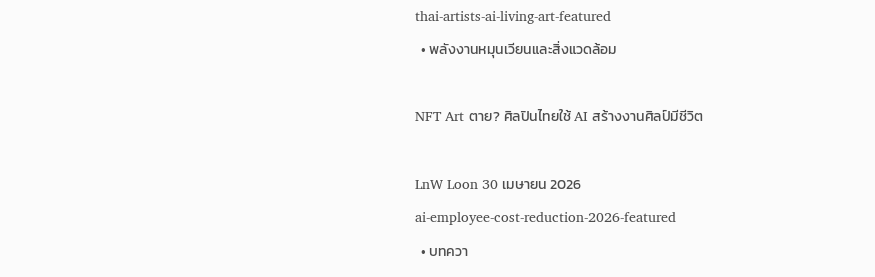thai-artists-ai-living-art-featured
  • พลังงานหมุนเวียนและสิ่งแวดล้อม

NFT Art ตาย? ศิลปินไทยใช้ AI สร้างงานศิลป์มีชีวิต

LnW Loon 30 เมษายน 2026
ai-employee-cost-reduction-2026-featured
  • บทควา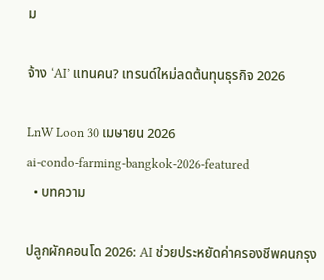ม

จ้าง ‘AI’ แทนคน? เทรนด์ใหม่ลดต้นทุนธุรกิจ 2026

LnW Loon 30 เมษายน 2026
ai-condo-farming-bangkok-2026-featured
  • บทความ

ปลูกผักคอนโด 2026: AI ช่วยประหยัดค่าครองชีพคนกรุง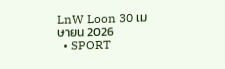LnW Loon 30 เมษายน 2026
  • SPORT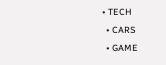• TECH
  • CARS
  • GAME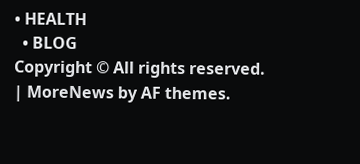• HEALTH
  • BLOG
Copyright © All rights reserved. | MoreNews by AF themes.